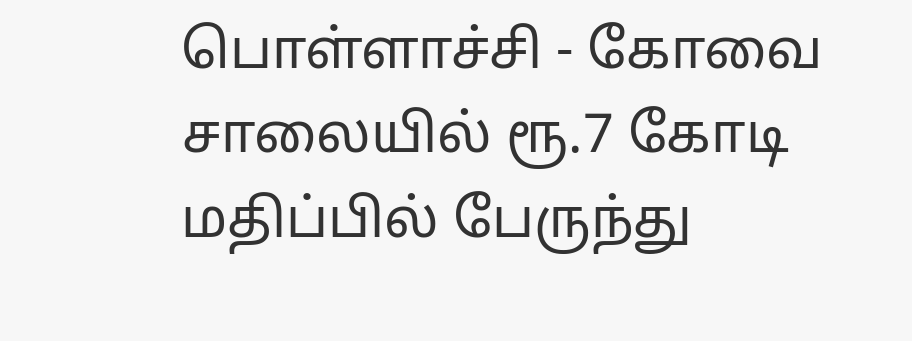பொள்ளாச்சி - கோவை சாலையில் ரூ.7 கோடி மதிப்பில் பேருந்து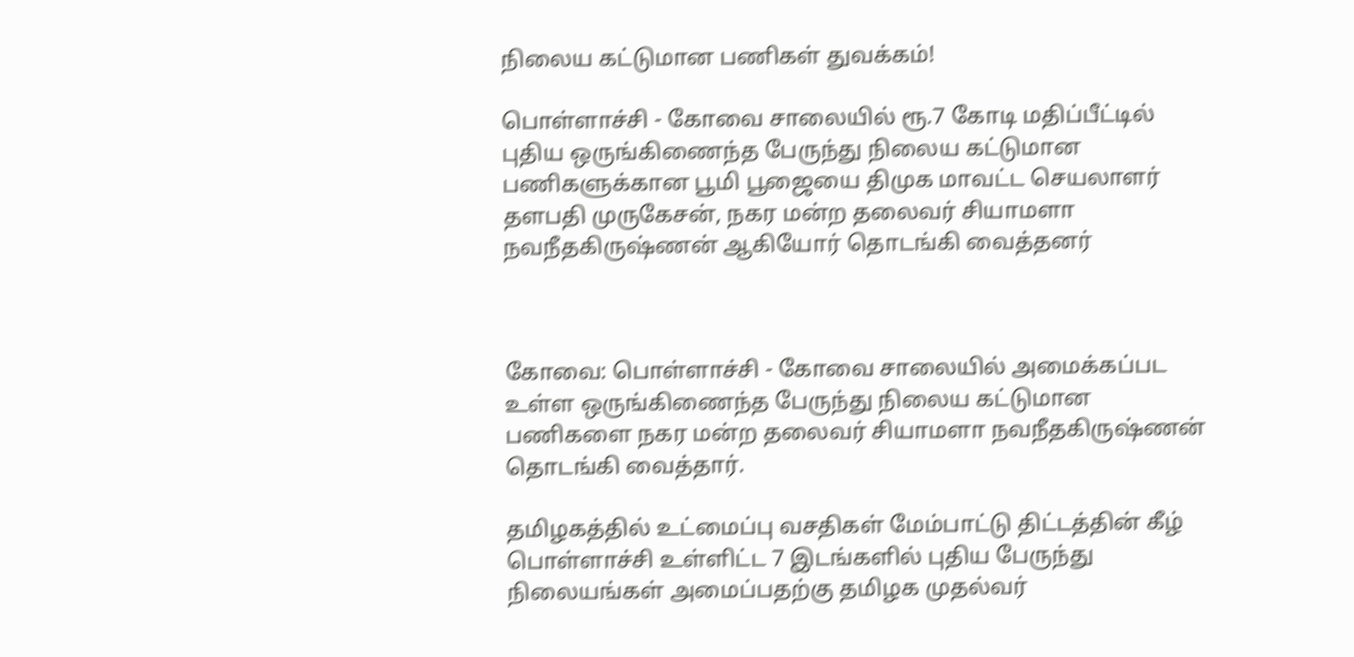நிலைய கட்டுமான பணிகள் துவக்கம்!

பொள்ளாச்சி - கோவை சாலையில் ரூ.7 கோடி மதிப்பீட்டில் புதிய ஒருங்கிணைந்த பேருந்து நிலைய கட்டுமான பணிகளுக்கான பூமி பூஜையை திமுக மாவட்ட செயலாளர் தளபதி முருகேசன், நகர மன்ற தலைவர் சியாமளா நவநீதகிருஷ்ணன் ஆகியோர் தொடங்கி வைத்தனர்



கோவை: பொள்ளாச்சி - கோவை சாலையில் அமைக்கப்பட உள்ள ஒருங்கிணைந்த பேருந்து நிலைய கட்டுமான பணிகளை நகர மன்ற தலைவர் சியாமளா நவநீதகிருஷ்ணன் தொடங்கி வைத்தார்.

தமிழகத்தில் உட்மைப்பு வசதிகள் மேம்பாட்டு திட்டத்தின் கீழ் பொள்ளாச்சி உள்ளிட்ட 7 இடங்களில் புதிய பேருந்து நிலையங்கள் அமைப்பதற்கு தமிழக முதல்வர்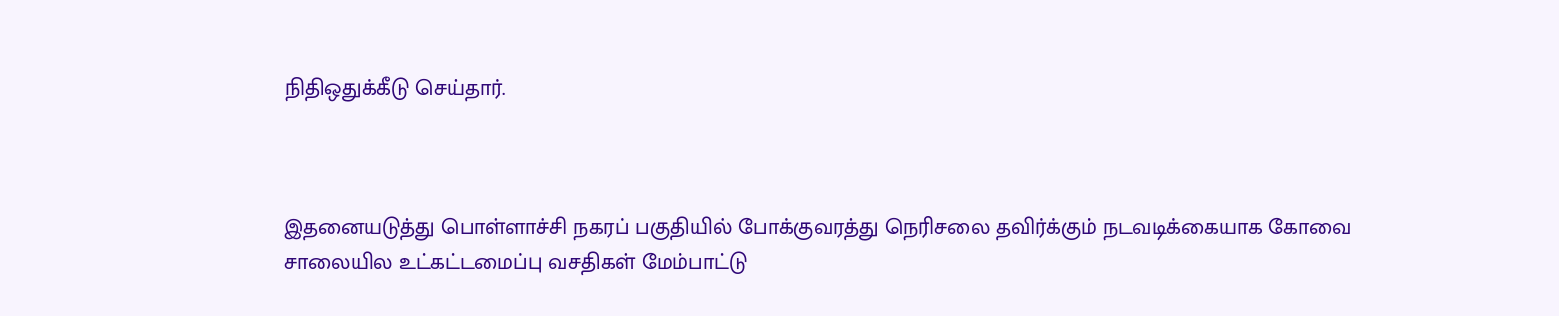நிதிஒதுக்கீடு செய்தார்.



இதனையடுத்து பொள்ளாச்சி நகரப் பகுதியில் போக்குவரத்து நெரிசலை தவிர்க்கும் நடவடிக்கையாக கோவை சாலையில உட்கட்டமைப்பு வசதிகள் மேம்பாட்டு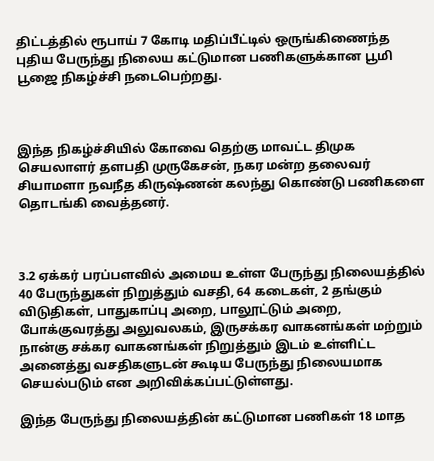திட்டத்தில் ரூபாய் 7 கோடி மதிப்பீட்டில் ஒருங்கிணைந்த புதிய பேருந்து நிலைய கட்டுமான பணிகளுக்கான பூமி பூஜை நிகழ்ச்சி நடைபெற்றது.



இந்த நிகழ்ச்சியில் கோவை தெற்கு மாவட்ட திமுக செயலாளர் தளபதி முருகேசன், நகர மன்ற தலைவர் சியாமளா நவநீத கிருஷ்ணன் கலந்து கொண்டு பணிகளை தொடங்கி வைத்தனர்.



3.2 ஏக்கர் பரப்பளவில் அமைய உள்ள பேருந்து நிலையத்தில் 40 பேருந்துகள் நிறுத்தும் வசதி, 64 கடைகள், 2 தங்கும் விடுதிகள், பாதுகாப்பு அறை, பாலூட்டும் அறை, போக்குவரத்து அலுவலகம், இருசக்கர வாகனங்கள் மற்றும் நான்கு சக்கர வாகனங்கள் நிறுத்தும் இடம் உள்ளிட்ட அனைத்து வசதிகளுடன் கூடிய பேருந்து நிலையமாக செயல்படும் என அறிவிக்கப்பட்டுள்ளது.

இந்த பேருந்து நிலையத்தின் கட்டுமான பணிகள் 18 மாத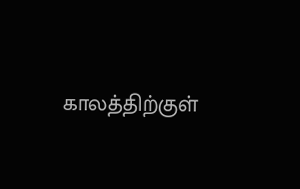காலத்திற்குள்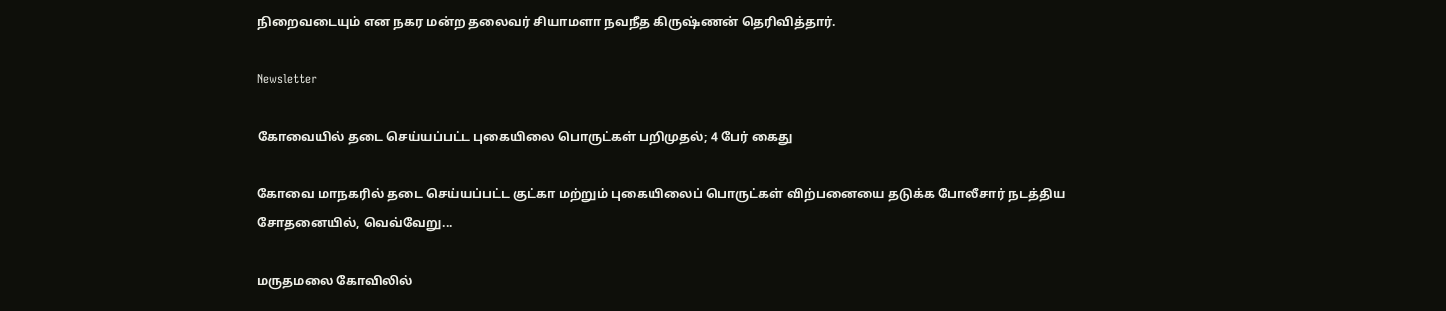நிறைவடையும் என நகர மன்ற தலைவர் சியாமளா நவநீத கிருஷ்ணன் தெரிவித்தார்.

Newsletter

கோவையில் தடை செய்யப்பட்ட புகையிலை பொருட்கள் பறிமுதல்; 4 பேர் கைது

கோவை மாநகரில் தடை செய்யப்பட்ட குட்கா மற்றும் புகையிலைப் பொருட்கள் விற்பனையை தடுக்க போலீசார் நடத்திய சோதனையில், வெவ்வேறு...

மருதமலை கோவிலில்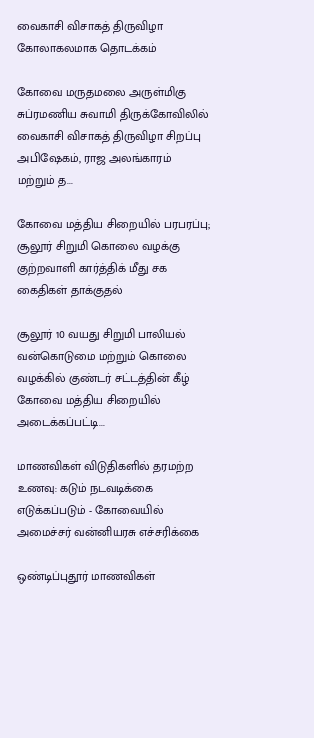வைகாசி விசாகத் திருவிழா கோலாகலமாக தொடக்கம்

கோவை மருதமலை அருள்மிகு சுப்ரமணிய சுவாமி திருக்கோவிலில் வைகாசி விசாகத் திருவிழா சிறப்பு அபிஷேகம், ராஜ அலங்காரம் மற்றும் த...

கோவை மத்திய சிறையில் பரபரப்பு; சூலூர் சிறுமி கொலை வழக்கு குற்றவாளி கார்த்திக் மீது சக கைதிகள் தாக்குதல்

சூலூர் 10 வயது சிறுமி பாலியல் வன்கொடுமை மற்றும் கொலை வழக்கில் குண்டர் சட்டத்தின் கீழ் கோவை மத்திய சிறையில் அடைக்கப்பட்டி...

மாணவிகள் விடுதிகளில் தரமற்ற உணவு: கடும் நடவடிக்கை எடுக்கப்படும் - கோவையில் அமைச்சர் வன்னியரசு எச்சரிக்கை

ஒண்டிப்புதூர் மாணவிகள்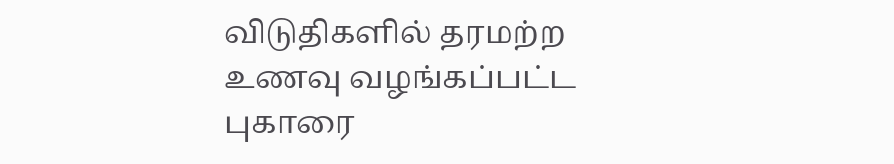விடுதிகளில் தரமற்ற உணவு வழங்கப்பட்ட புகாரை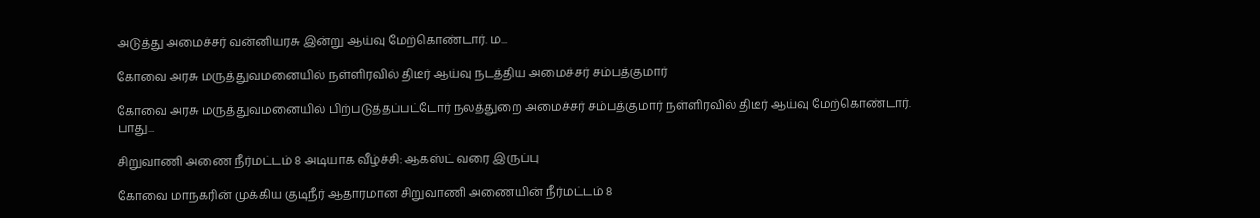அடுத்து அமைச்சர் வன்னியரசு இன்று ஆய்வு மேற்கொண்டார். ம...

கோவை அரசு மருத்துவமனையில் நள்ளிரவில் திடீர் ஆய்வு நடத்திய அமைச்சர் சம்பத்குமார்

கோவை அரசு மருத்துவமனையில் பிற்படுத்தப்பட்டோர் நலத்துறை அமைச்சர் சம்பத்குமார் நள்ளிரவில் திடீர் ஆய்வு மேற்கொண்டார். பாது...

சிறுவாணி அணை நீர்மட்டம் 8 அடியாக வீழ்ச்சி: ஆகஸ்ட் வரை இருப்பு

கோவை மாநகரின் முக்கிய குடிநீர் ஆதாரமான சிறுவாணி அணையின் நீர்மட்டம் 8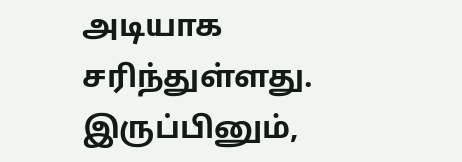அடியாக சரிந்துள்ளது. இருப்பினும்,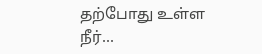தற்போது உள்ள நீர்...